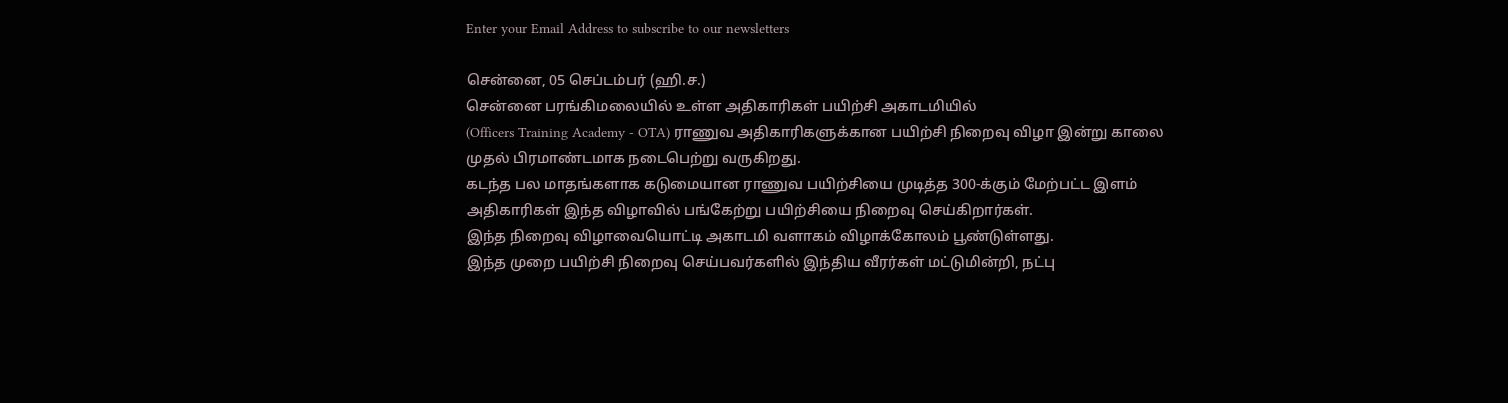Enter your Email Address to subscribe to our newsletters

சென்னை, 05 செப்டம்பர் (ஹி.ச.)
சென்னை பரங்கிமலையில் உள்ள அதிகாரிகள் பயிற்சி அகாடமியில்
(Officers Training Academy - OTA) ராணுவ அதிகாரிகளுக்கான பயிற்சி நிறைவு விழா இன்று காலை முதல் பிரமாண்டமாக நடைபெற்று வருகிறது.
கடந்த பல மாதங்களாக கடுமையான ராணுவ பயிற்சியை முடித்த 300-க்கும் மேற்பட்ட இளம் அதிகாரிகள் இந்த விழாவில் பங்கேற்று பயிற்சியை நிறைவு செய்கிறார்கள்.
இந்த நிறைவு விழாவையொட்டி அகாடமி வளாகம் விழாக்கோலம் பூண்டுள்ளது.
இந்த முறை பயிற்சி நிறைவு செய்பவர்களில் இந்திய வீரர்கள் மட்டுமின்றி, நட்பு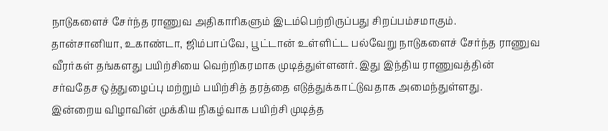நாடுகளைச் சேர்ந்த ராணுவ அதிகாரிகளும் இடம்பெற்றிருப்பது சிறப்பம்சமாகும்.
தான்சானியா, உகாண்டா, ஜிம்பாப்வே, பூட்டான் உள்ளிட்ட பல்வேறு நாடுகளைச் சேர்ந்த ராணுவ வீரர்கள் தங்களது பயிற்சியை வெற்றிகரமாக முடித்துள்ளனர். இது இந்திய ராணுவத்தின் சர்வதேச ஒத்துழைப்பு மற்றும் பயிற்சித் தரத்தை எடுத்துக்காட்டுவதாக அமைந்துள்ளது.
இன்றைய விழாவின் முக்கிய நிகழ்வாக பயிற்சி முடித்த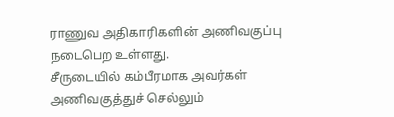ராணுவ அதிகாரிகளின் அணிவகுப்பு நடைபெற உள்ளது.
சீருடையில் கம்பீரமாக அவர்கள் அணிவகுத்துச் செல்லும்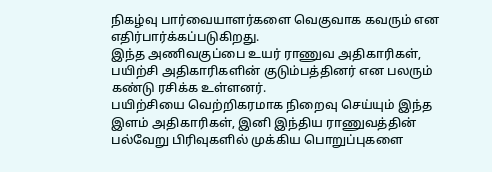நிகழ்வு பார்வையாளர்களை வெகுவாக கவரும் என எதிர்பார்க்கப்படுகிறது.
இந்த அணிவகுப்பை உயர் ராணுவ அதிகாரிகள், பயிற்சி அதிகாரிகளின் குடும்பத்தினர் என பலரும் கண்டு ரசிக்க உள்ளனர்.
பயிற்சியை வெற்றிகரமாக நிறைவு செய்யும் இந்த இளம் அதிகாரிகள், இனி இந்திய ராணுவத்தின் பல்வேறு பிரிவுகளில் முக்கிய பொறுப்புகளை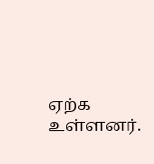ஏற்க உள்ளனர்.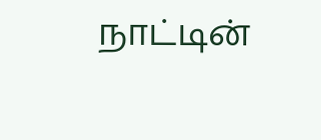நாட்டின்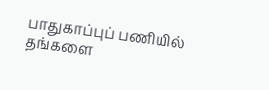பாதுகாப்புப் பணியில் தங்களை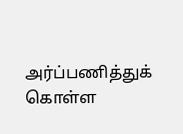அர்ப்பணித்துக் கொள்ள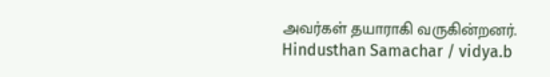அவர்கள் தயாராகி வருகின்றனர்.
Hindusthan Samachar / vidya.b